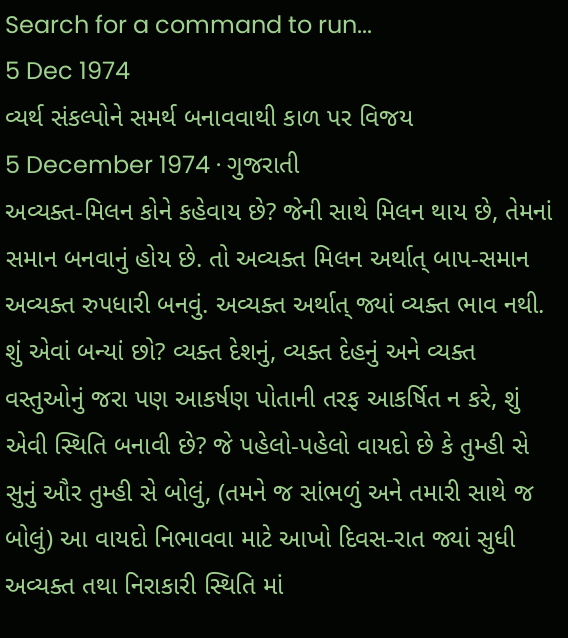Search for a command to run...
5 Dec 1974
વ્યર્થ સંકલ્પોને સમર્થ બનાવવાથી કાળ પર વિજય
5 December 1974 · ગુજરાતી
અવ્યક્ત-મિલન કોને કહેવાય છે? જેની સાથે મિલન થાય છે, તેમનાં સમાન બનવાનું હોય છે. તો અવ્યક્ત મિલન અર્થાત્ બાપ-સમાન અવ્યક્ત રુપધારી બનવું. અવ્યક્ત અર્થાત્ જ્યાં વ્યક્ત ભાવ નથી. શું એવાં બન્યાં છો? વ્યક્ત દેશનું, વ્યક્ત દેહનું અને વ્યક્ત વસ્તુઓનું જરા પણ આકર્ષણ પોતાની તરફ આકર્ષિત ન કરે, શું એવી સ્થિતિ બનાવી છે? જે પહેલો-પહેલો વાયદો છે કે તુમ્હી સે સુનું ઔર તુમ્હી સે બોલું, (તમને જ સાંભળું અને તમારી સાથે જ બોલું) આ વાયદો નિભાવવા માટે આખો દિવસ-રાત જ્યાં સુધી અવ્યક્ત તથા નિરાકારી સ્થિતિ માં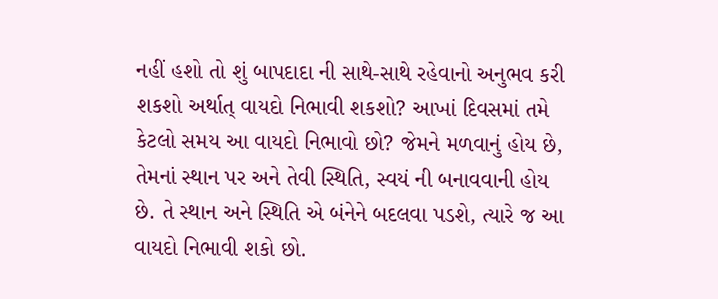નહીં હશો તો શું બાપદાદા ની સાથે-સાથે રહેવાનો અનુભવ કરી શકશો અર્થાત્ વાયદો નિભાવી શકશો? આખાં દિવસમાં તમે કેટલો સમય આ વાયદો નિભાવો છો? જેમને મળવાનું હોય છે, તેમનાં સ્થાન પર અને તેવી સ્થિતિ, સ્વયં ની બનાવવાની હોય છે. તે સ્થાન અને સ્થિતિ એ બંનેને બદલવા પડશે, ત્યારે જ આ વાયદો નિભાવી શકો છો.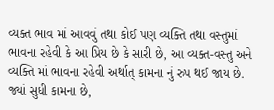વ્યક્ત ભાવ માં આવવું તથા કોઈ પણ વ્યક્તિ તથા વસ્તુમાં ભાવના રહેવી કે આ પ્રિય છે કે સારી છે, આ વ્યક્ત-વસ્તુ અને વ્યક્તિ માં ભાવના રહેવી અર્થાત્ કામના નું રુપ થઈ જાય છે. જ્યાં સુધી કામના છે,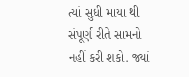ત્યાં સુધી માયા થી સંપૂર્ણ રીતે સામનો નહીં કરી શકો. જ્યાં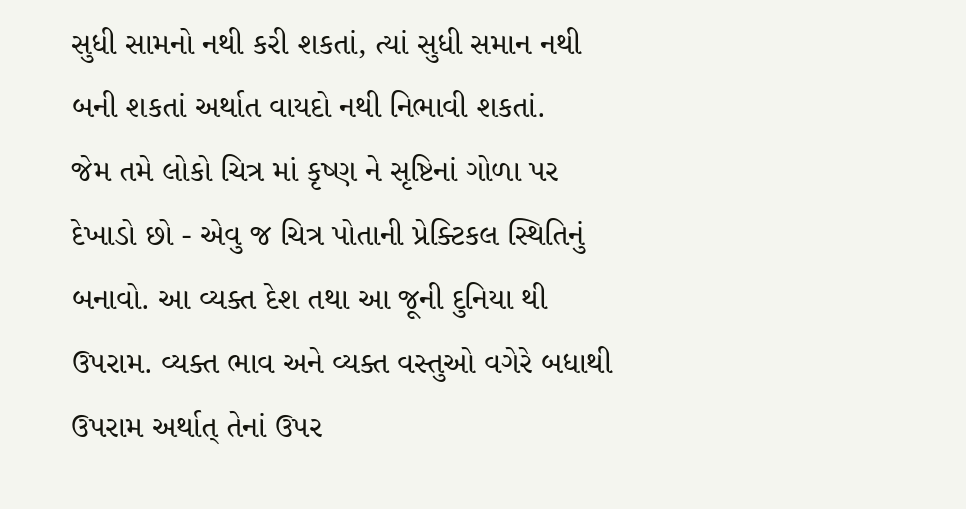સુધી સામનો નથી કરી શકતાં, ત્યાં સુધી સમાન નથી બની શકતાં અર્થાત વાયદો નથી નિભાવી શકતાં.
જેમ તમે લોકો ચિત્ર માં કૃષ્ણ ને સૃષ્ટિનાં ગોળા પર દેખાડો છો - એવુ જ ચિત્ર પોતાની પ્રેક્ટિકલ સ્થિતિનું બનાવો. આ વ્યક્ત દેશ તથા આ જૂની દુનિયા થી ઉપરામ. વ્યક્ત ભાવ અને વ્યક્ત વસ્તુઓ વગેરે બધાથી ઉપરામ અર્થાત્ તેનાં ઉપર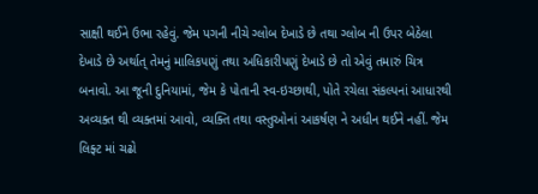સાક્ષી થઈને ઉભા રહેવું. જેમ પગની નીચે ગ્લોબ દેખાડે છે તથા ગ્લોબ ની ઉપર બેઠેલા દેખાડે છે અર્થાત્ તેમનું માલિકપણું તથા અધિકારીપણું દેખાડે છે તો એવું તમારું ચિત્ર બનાવો. આ જૂની દુનિયામાં, જેમ કે પોતાની સ્વ-ઇચ્છાથી, પોતે રચેલા સંકલ્પનાં આધારથી અવ્યક્ત થી વ્યક્તમાં આવો, વ્યક્તિ તથા વસ્તુઓનાં આકર્ષણ ને અધીન થઈને નહીં. જેમ લિફ્ટ માં ચઢો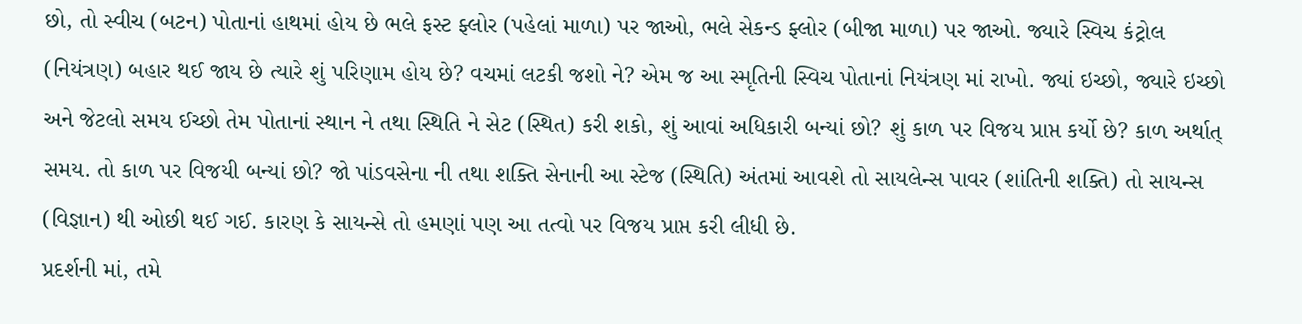છો, તો સ્વીચ (બટન) પોતાનાં હાથમાં હોય છે ભલે ફસ્ટ ફ્લોર (પહેલાં માળા) પર જાઓ, ભલે સેકન્ડ ફ્લોર (બીજા માળા) પર જાઓ. જ્યારે સ્વિચ કંટ્રોલ (નિયંત્રણ) બહાર થઈ જાય છે ત્યારે શું પરિણામ હોય છે? વચમાં લટકી જશો ને? એમ જ આ સ્મૃતિની સ્વિચ પોતાનાં નિયંત્રણ માં રાખો. જ્યાં ઇચ્છો, જ્યારે ઇચ્છો અને જેટલો સમય ઈચ્છો તેમ પોતાનાં સ્થાન ને તથા સ્થિતિ ને સેટ (સ્થિત) કરી શકો, શું આવાં અધિકારી બન્યાં છો? શું કાળ પર વિજય પ્રાપ્ત કર્યો છે? કાળ અર્થાત્ સમય. તો કાળ પર વિજયી બન્યાં છો? જો પાંડવસેના ની તથા શક્તિ સેનાની આ સ્ટેજ (સ્થિતિ) અંતમાં આવશે તો સાયલેન્સ પાવર (શાંતિની શક્તિ) તો સાયન્સ (વિજ્ઞાન) થી ઓછી થઈ ગઈ. કારણ કે સાયન્સે તો હમણાં પણ આ તત્વો પર વિજય પ્રાપ્ત કરી લીધી છે.
પ્રદર્શની માં, તમે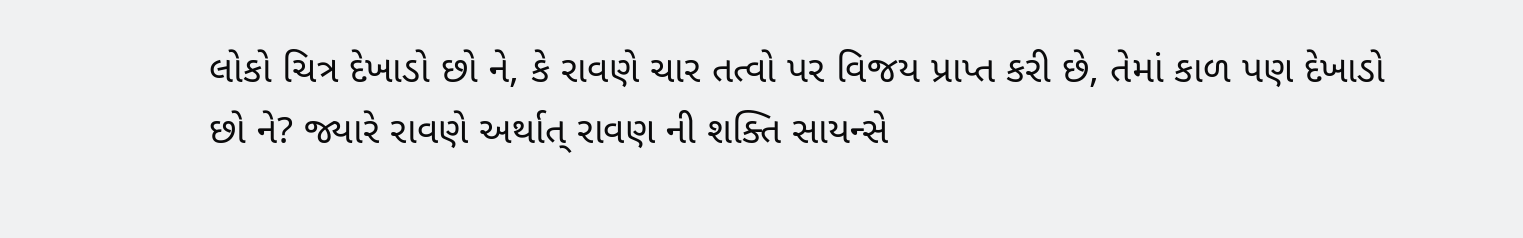લોકો ચિત્ર દેખાડો છો ને, કે રાવણે ચાર તત્વો પર વિજય પ્રાપ્ત કરી છે, તેમાં કાળ પણ દેખાડો છો ને? જ્યારે રાવણે અર્થાત્ રાવણ ની શક્તિ સાયન્સે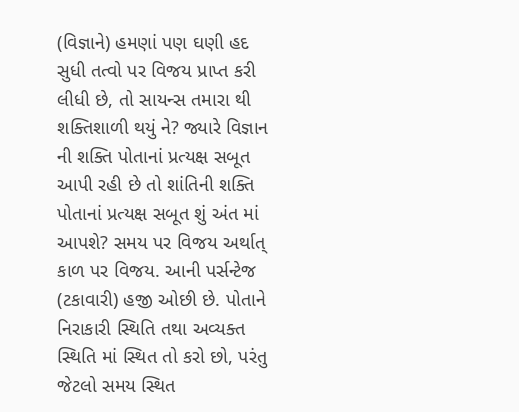(વિજ્ઞાને) હમણાં પણ ઘણી હદ સુધી તત્વો પર વિજય પ્રાપ્ત કરી લીધી છે, તો સાયન્સ તમારા થી શક્તિશાળી થયું ને? જ્યારે વિજ્ઞાન ની શક્તિ પોતાનાં પ્રત્યક્ષ સબૂત આપી રહી છે તો શાંતિની શક્તિ પોતાનાં પ્રત્યક્ષ સબૂત શું અંત માં આપશે? સમય પર વિજય અર્થાત્ કાળ પર વિજય. આની પર્સન્ટેજ (ટકાવારી) હજી ઓછી છે. પોતાને નિરાકારી સ્થિતિ તથા અવ્યક્ત સ્થિતિ માં સ્થિત તો કરો છો, પરંતુ જેટલો સમય સ્થિત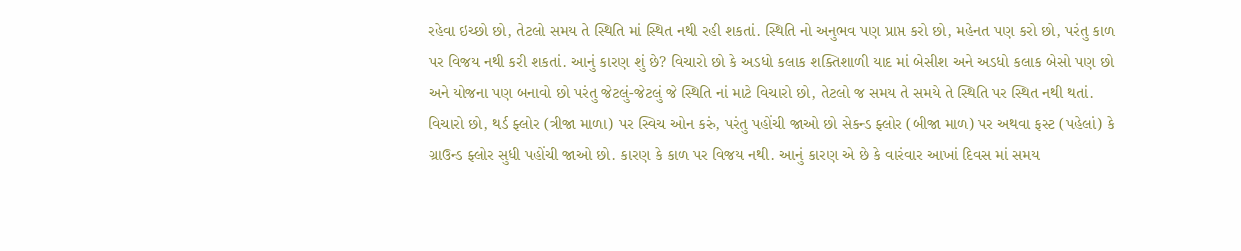રહેવા ઇચ્છો છો, તેટલો સમય તે સ્થિતિ માં સ્થિત નથી રહી શકતાં. સ્થિતિ નો અનુભવ પણ પ્રાપ્ત કરો છો, મહેનત પણ કરો છો, પરંતુ કાળ પર વિજય નથી કરી શકતાં. આનું કારણ શું છે? વિચારો છો કે અડધો કલાક શક્તિશાળી યાદ માં બેસીશ અને અડધો કલાક બેસો પણ છો અને યોજના પણ બનાવો છો પરંતુ જેટલું-જેટલું જે સ્થિતિ નાં માટે વિચારો છો, તેટલો જ સમય તે સમયે તે સ્થિતિ પર સ્થિત નથી થતાં. વિચારો છો, થર્ડ ફ્લોર (ત્રીજા માળા) પર સ્વિચ ઓન કરું, પરંતુ પહોંચી જાઓ છો સેકન્ડ ફ્લોર (બીજા માળ) પર અથવા ફસ્ટ (પહેલાં) કે ગ્રાઉન્ડ ફ્લોર સુધી પહોંચી જાઓ છો. કારણ કે કાળ પર વિજય નથી. આનું કારણ એ છે કે વારંવાર આખાં દિવસ માં સમય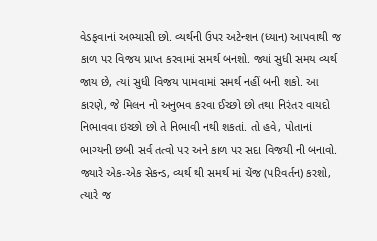વેડફવાનાં અભ્યાસી છો. વ્યર્થની ઉપર અટેન્શન (ધ્યાન) આપવાથી જ કાળ પર વિજય પ્રાપ્ત કરવામાં સમર્થ બનશો. જ્યાં સુધી સમય વ્યર્થ જાય છે, ત્યાં સુધી વિજય પામવામાં સમર્થ નહીં બની શકો. આ કારણે, જે મિલન નો અનુભવ કરવા ઈચ્છો છો તથા નિરંતર વાયદો નિભાવવા ઇચ્છો છો તે નિભાવી નથી શકતાં. તો હવે, પોતાનાં ભાગ્યની છબી સર્વ તત્વો પર અને કાળ પર સદા વિજયી ની બનાવો. જ્યારે એક-એક સેકન્ડ, વ્યર્થ થી સમર્થ માં ચેંજ (પરિવર્તન) કરશો, ત્યારે જ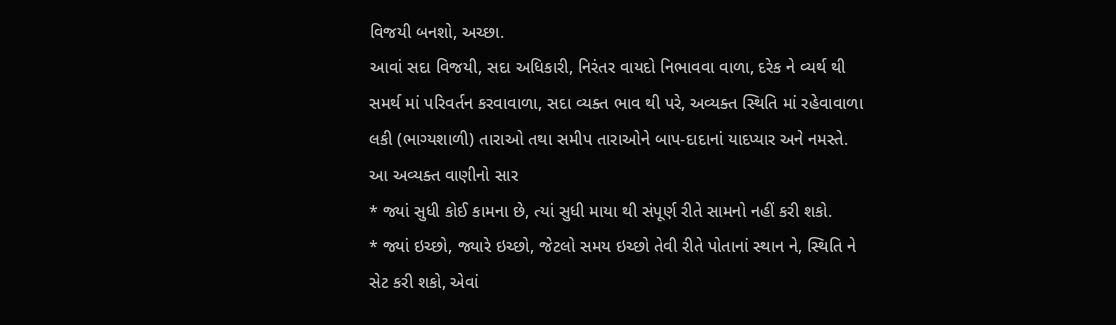વિજયી બનશો, અચ્છા.
આવાં સદા વિજયી, સદા અધિકારી, નિરંતર વાયદો નિભાવવા વાળા, દરેક ને વ્યર્થ થી સમર્થ માં પરિવર્તન કરવાવાળા, સદા વ્યક્ત ભાવ થી પરે, અવ્યક્ત સ્થિતિ માં રહેવાવાળા લકી (ભાગ્યશાળી) તારાઓ તથા સમીપ તારાઓને બાપ-દાદાનાં યાદપ્યાર અને નમસ્તે.
આ અવ્યક્ત વાણીનો સાર
* જ્યાં સુધી કોઈ કામના છે, ત્યાં સુધી માયા થી સંપૂર્ણ રીતે સામનો નહીં કરી શકો.
* જ્યાં ઇચ્છો, જ્યારે ઇચ્છો, જેટલો સમય ઇચ્છો તેવી રીતે પોતાનાં સ્થાન ને, સ્થિતિ ને સેટ કરી શકો, એવાં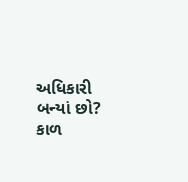અધિકારી બન્યાં છો? કાળ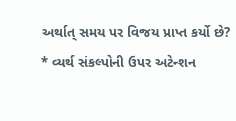અર્થાત્ સમય પર વિજય પ્રાપ્ત કર્યો છે?
* વ્યર્થ સંકલ્પોની ઉપર અટેન્શન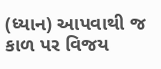(ધ્યાન) આપવાથી જ કાળ પર વિજય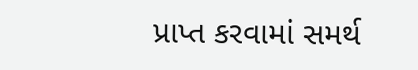પ્રાપ્ત કરવામાં સમર્થ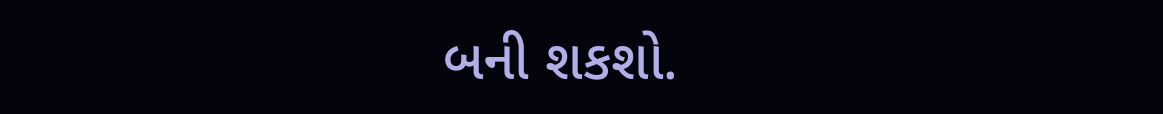બની શકશો.